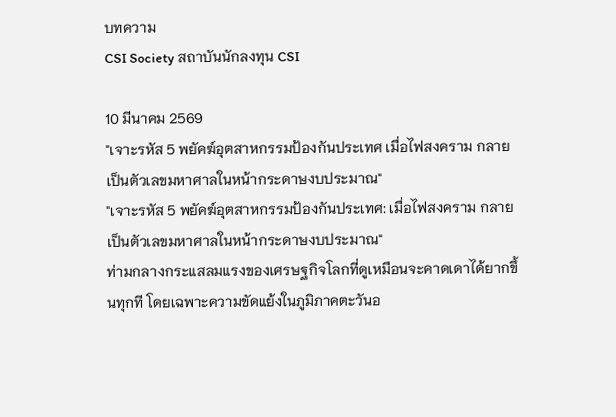บทความ
CSI Society สถาบันนักลงทุน CSI

10 มีนาคม 2569
"เจาะรหัส 5 พยัคฆ์อุตสาหกรรมป้องกันประเทศ เมื่อไฟสงคราม กลายเป็นตัวเลขมหาศาลในหน้ากระดาษงบประมาณ"
"เจาะรหัส 5 พยัคฆ์อุตสาหกรรมป้องกันประเทศ: เมื่อไฟสงคราม กลายเป็นตัวเลขมหาศาลในหน้ากระดาษงบประมาณ"
ท่ามกลางกระแสลมแรงของเศรษฐกิจโลกที่ดูเหมือนจะคาดเดาได้ยากขึ้นทุกที โดยเฉพาะความขัดแย้งในภูมิภาคตะวันอ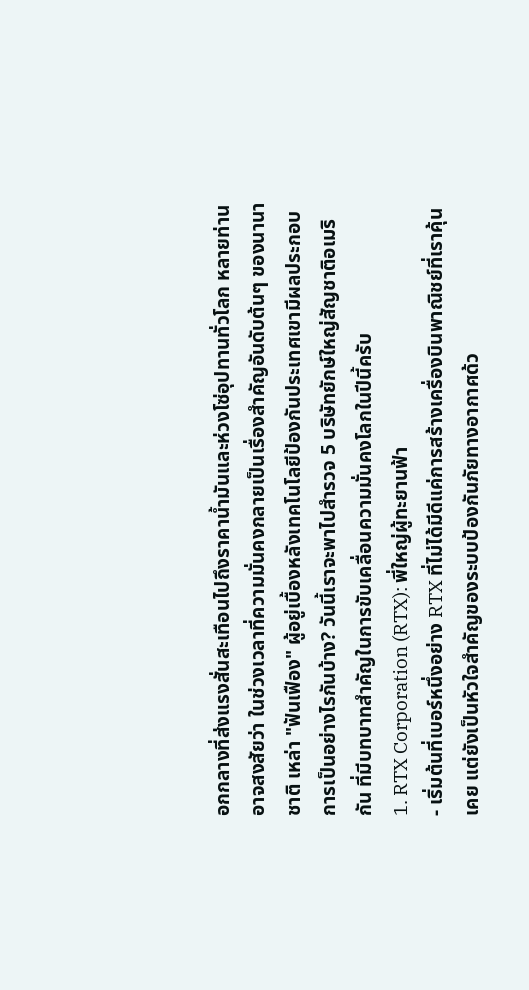อกกลางที่ส่งแรงสั่นสะเทือนไปถึงราคาน้ำมันและห่วงโซ่อุปทานทั่วโลก หลายท่านอาจสงสัยว่า ในช่วงเวลาที่ความมั่นคงกลายเป็นเรื่องสำคัญอันดับต้นๆ ของนานาชาติ เหล่า "ฟันเฟือง" ผู้อยู่เบื้องหลังเทคโนโลยีป้องกันประเทศเขามีผลประกอบการเป็นอย่างไรกันบ้าง? วันนี้เราจะพาไปสำรวจ 5 บริษัทยักษ์ใหญ่สัญชาติอเมริกัน ที่มีบทบาทสำคัญในการขับเคลื่อนความมั่นคงโลกในปีนี้ครับ
1. RTX Corporation (RTX): พี่ใหญ่ผู้ทะยานฟ้า
- เริ่มต้นที่เบอร์หนึ่งอย่าง RTX ที่ไม่ได้มีดีแค่การสร้างเครื่องบินพาณิชย์ที่เราคุ้นเคย แต่ยังเป็นหัวใจสำคัญของระบบป้องกันภัยทางอากาศด้ว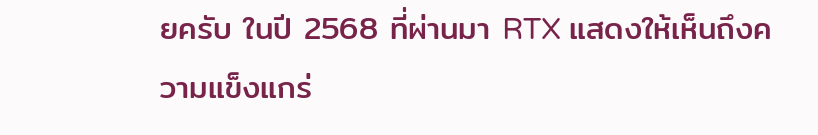ยครับ ในปี 2568 ที่ผ่านมา RTX แสดงให้เห็นถึงความแข็งแกร่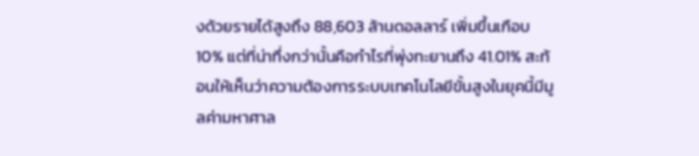งด้วยรายได้สูงถึง 88,603 ล้านดอลลาร์ เพิ่มขึ้นเกือบ 10% แต่ที่น่าทึ่งกว่านั้นคือกำไรที่พุ่งทะยานถึง 41.01% สะท้อนให้เห็นว่าความต้องการระบบเทคโนโลยีขั้นสูงในยุคนี้มีมูลค่ามหาศาล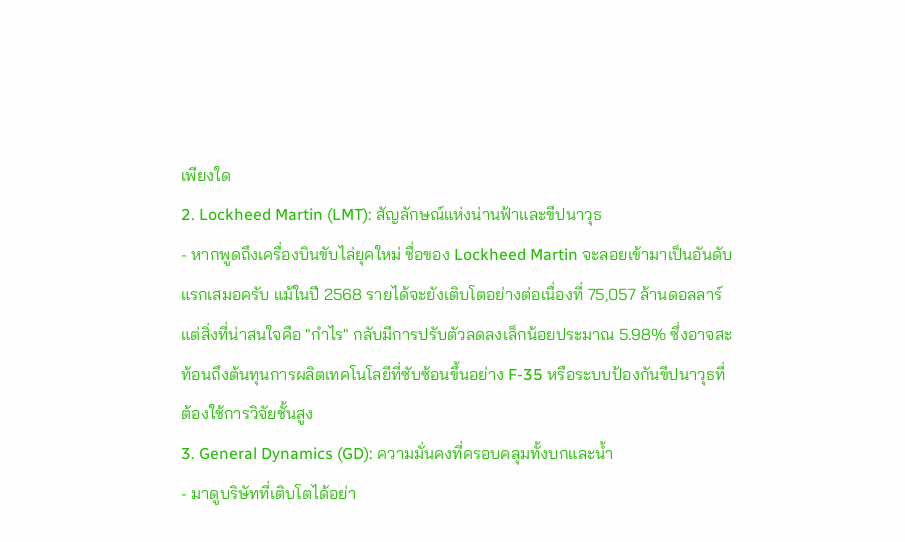เพียงใด
2. Lockheed Martin (LMT): สัญลักษณ์แห่งน่านฟ้าและขีปนาวุธ
- หากพูดถึงเครื่องบินขับไล่ยุคใหม่ ชื่อของ Lockheed Martin จะลอยเข้ามาเป็นอันดับแรกเสมอครับ แม้ในปี 2568 รายได้จะยังเติบโตอย่างต่อเนื่องที่ 75,057 ล้านดอลลาร์ แต่สิ่งที่น่าสนใจคือ "กำไร" กลับมีการปรับตัวลดลงเล็กน้อยประมาณ 5.98% ซึ่งอาจสะท้อนถึงต้นทุนการผลิตเทคโนโลยีที่ซับซ้อนขึ้นอย่าง F-35 หรือระบบป้องกันขีปนาวุธที่ต้องใช้การวิจัยชั้นสูง
3. General Dynamics (GD): ความมั่นคงที่ครอบคลุมทั้งบกและน้ำ
- มาดูบริษัทที่เติบโตได้อย่า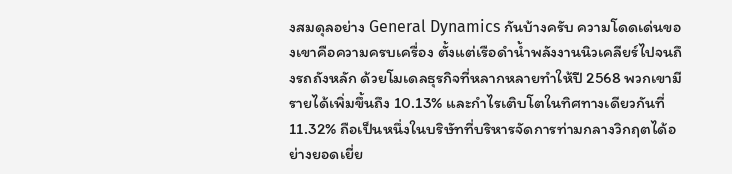งสมดุลอย่าง General Dynamics กันบ้างครับ ความโดดเด่นของเขาคือความครบเครื่อง ตั้งแต่เรือดำน้ำพลังงานนิวเคลียร์ไปจนถึงรถถังหลัก ด้วยโมเดลธุรกิจที่หลากหลายทำให้ปี 2568 พวกเขามีรายได้เพิ่มขึ้นถึง 10.13% และกำไรเติบโตในทิศทางเดียวกันที่ 11.32% ถือเป็นหนึ่งในบริษัทที่บริหารจัดการท่ามกลางวิกฤตได้อย่างยอดเยี่ย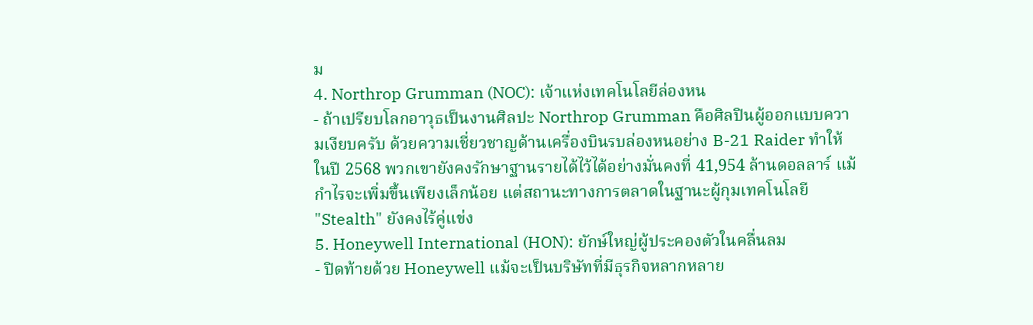ม
4. Northrop Grumman (NOC): เจ้าแห่งเทคโนโลยีล่องหน
- ถ้าเปรียบโลกอาวุธเป็นงานศิลปะ Northrop Grumman คือศิลปินผู้ออกแบบความเงียบครับ ด้วยความเชี่ยวชาญด้านเครื่องบินรบล่องหนอย่าง B-21 Raider ทำให้ในปี 2568 พวกเขายังคงรักษาฐานรายได้ไว้ได้อย่างมั่นคงที่ 41,954 ล้านดอลลาร์ แม้กำไรจะเพิ่มขึ้นเพียงเล็กน้อย แต่สถานะทางการตลาดในฐานะผู้กุมเทคโนโลยี "Stealth" ยังคงไร้คู่แข่ง
5. Honeywell International (HON): ยักษ์ใหญ่ผู้ประคองตัวในคลื่นลม
- ปิดท้ายด้วย Honeywell แม้จะเป็นบริษัทที่มีธุรกิจหลากหลาย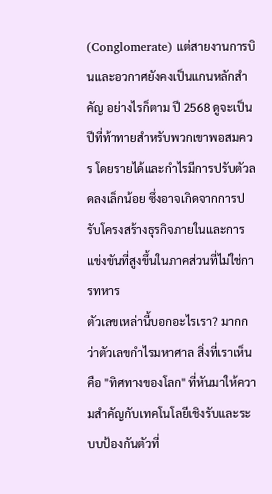(Conglomerate) แต่สายงานการบินและอวกาศยังคงเป็นแกนหลักสำคัญ อย่างไรก็ตาม ปี 2568 ดูจะเป็นปีที่ท้าทายสำหรับพวกเขาพอสมควร โดยรายได้และกำไรมีการปรับตัวลดลงเล็กน้อย ซึ่งอาจเกิดจากการปรับโครงสร้างธุรกิจภายในและการแข่งขันที่สูงขึ้นในภาคส่วนที่ไม่ใช่การทหาร
ตัวเลขเหล่านี้บอกอะไรเรา? มากกว่าตัวเลขกำไรมหาศาล สิ่งที่เราเห็นคือ "ทิศทางของโลก" ที่หันมาให้ความสำคัญกับเทคโนโลยีเชิงรับและระบบป้องกันตัวที่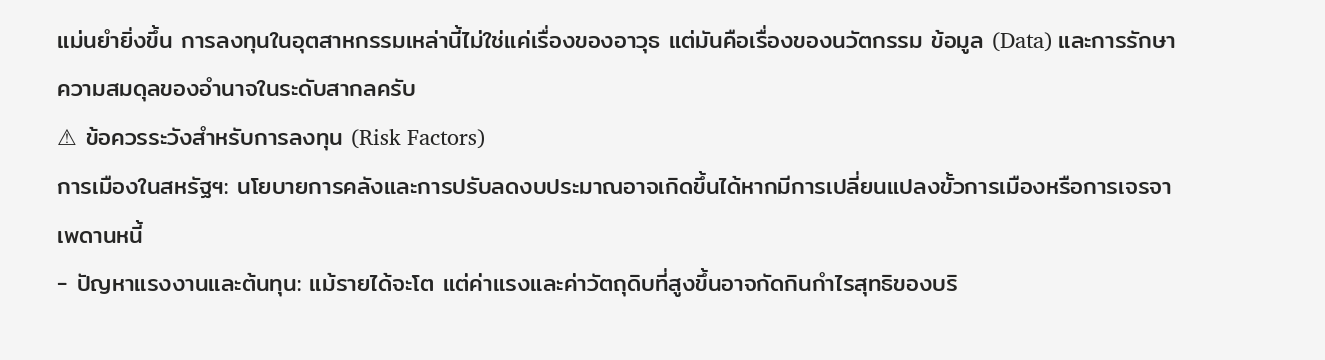แม่นยำยิ่งขึ้น การลงทุนในอุตสาหกรรมเหล่านี้ไม่ใช่แค่เรื่องของอาวุธ แต่มันคือเรื่องของนวัตกรรม ข้อมูล (Data) และการรักษาความสมดุลของอำนาจในระดับสากลครับ
⚠ ข้อควรระวังสำหรับการลงทุน (Risk Factors)
การเมืองในสหรัฐฯ: นโยบายการคลังและการปรับลดงบประมาณอาจเกิดขึ้นได้หากมีการเปลี่ยนแปลงขั้วการเมืองหรือการเจรจาเพดานหนี้
- ปัญหาแรงงานและต้นทุน: แม้รายได้จะโต แต่ค่าแรงและค่าวัตถุดิบที่สูงขึ้นอาจกัดกินกำไรสุทธิของบริ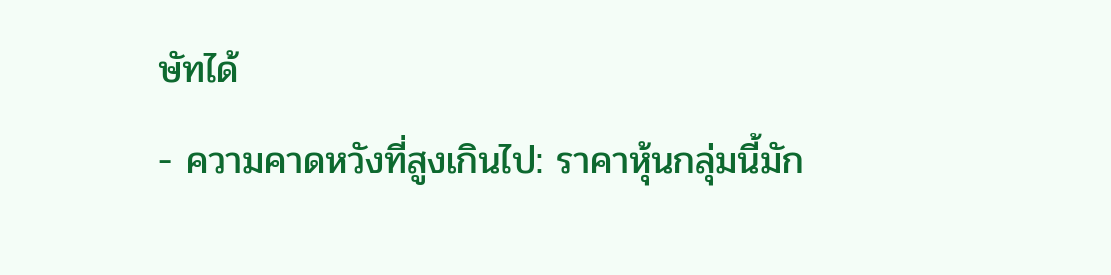ษัทได้
- ความคาดหวังที่สูงเกินไป: ราคาหุ้นกลุ่มนี้มัก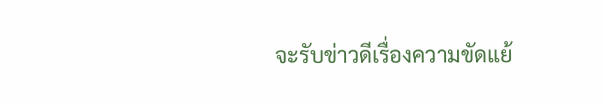จะรับข่าวดีเรื่องความขัดแย้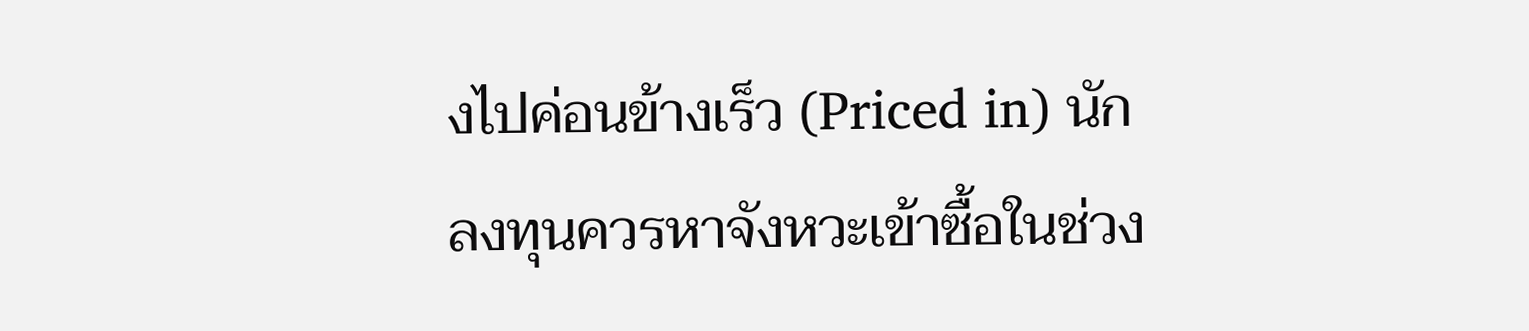งไปค่อนข้างเร็ว (Priced in) นักลงทุนควรหาจังหวะเข้าซื้อในช่วง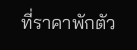ที่ราคาพักตัว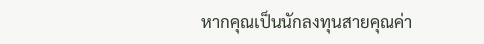หากคุณเป็นนักลงทุนสายคุณค่า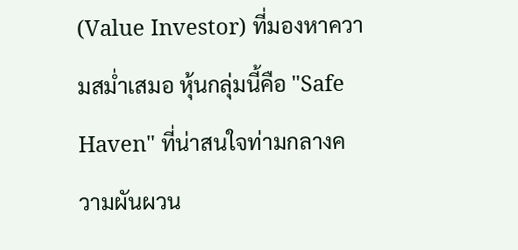(Value Investor) ที่มองหาความสม่ำเสมอ หุ้นกลุ่มนี้คือ "Safe Haven" ที่น่าสนใจท่ามกลางความผันผวน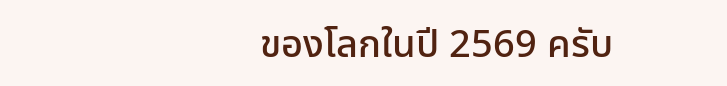ของโลกในปี 2569 ครับ